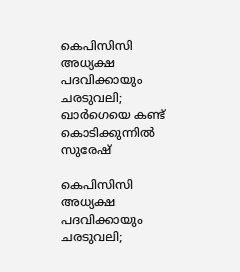കെപിസിസി അധ്യക്ഷ പദവിക്കായും ചരടുവലി; ഖാര്‍ഗെയെ കണ്ട് കൊടിക്കുന്നില്‍ സുരേഷ്

കെപിസിസി അധ്യക്ഷ പദവിക്കായും ചരടുവലി;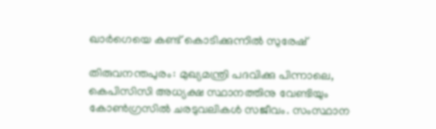ഖാര്‍ഗെയെ കണ്ട് കൊടിക്കുന്നില്‍ സുരേഷ്

തിരുവനന്തപുരം: മുഖ്യമന്ത്രി പദവിക്കു പിന്നാലെ, കെപിസിസി അധ്യക്ഷ സ്ഥാനത്തിനു വേണ്ടിയും കോണ്‍ഗ്രസില്‍ ചരടുവലികള്‍ സജീവം. സംസ്ഥാന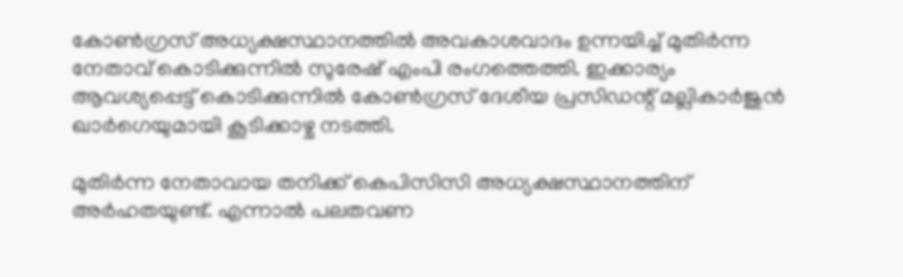കോണ്‍ഗ്രസ് അധ്യക്ഷസ്ഥാനത്തില്‍ അവകാശവാദം ഉന്നയിച്ച് മുതിര്‍ന്ന നേതാവ് കൊടിക്കുന്നില്‍ സുരേഷ് എംപി രംഗത്തെത്തി. ഇക്കാര്യം ആവശ്യപ്പെട്ട് കൊടിക്കുന്നില്‍ കോണ്‍ഗ്രസ് ദേശീയ പ്രസിഡന്റ് മല്ലികാര്‍ജുന്‍ ഖാര്‍ഗെയുമായി കൂടിക്കാഴ്ച നടത്തി.

മുതിര്‍ന്ന നേതാവായ തനിക്ക് കെപിസിസി അധ്യക്ഷസ്ഥാനത്തിന് അര്‍ഹതയുണ്ട്. എന്നാല്‍ പലതവണ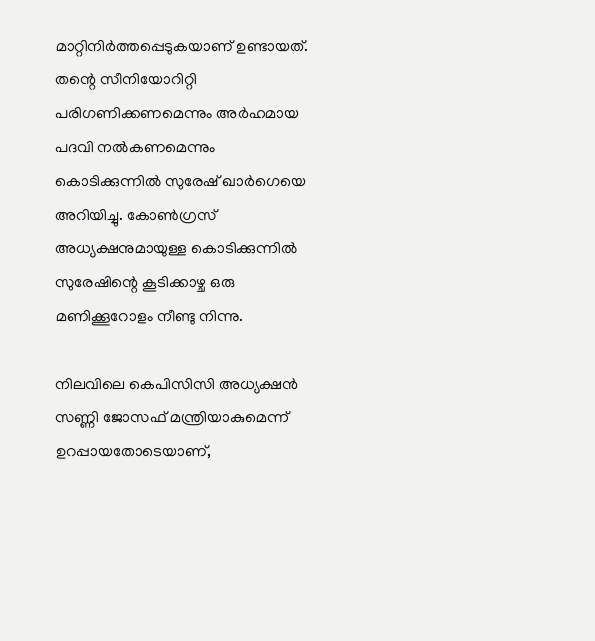മാറ്റിനിര്‍ത്തപ്പെടുകയാണ് ഉണ്ടായത്. തന്റെ സീനിയോറിറ്റി പരിഗണിക്കണമെന്നും അര്‍ഹമായ പദവി നല്‍കണമെന്നും കൊടിക്കുന്നില്‍ സുരേഷ് ഖാര്‍ഗെയെ അറിയിച്ചു. കോണ്‍ഗ്രസ് അധ്യക്ഷനുമായുള്ള കൊടിക്കുന്നില്‍ സുരേഷിന്റെ കൂടിക്കാഴ്ച ഒരു മണിക്കൂറോളം നീണ്ടു നിന്നു.

നിലവിലെ കെപിസിസി അധ്യക്ഷന്‍ സണ്ണി ജോസഫ് മന്ത്രിയാകുമെന്ന് ഉറപ്പായതോടെയാണ്,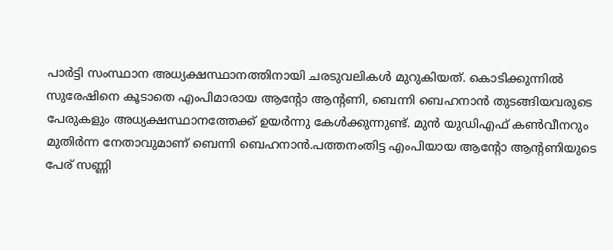പാര്‍ട്ടി സംസ്ഥാന അധ്യക്ഷസ്ഥാനത്തിനായി ചരടുവലികള്‍ മുറുകിയത്. കൊടിക്കുന്നില്‍ സുരേഷിനെ കൂടാതെ എംപിമാരായ ആന്റോ ആന്റണി, ബെന്നി ബെഹനാന്‍ തുടങ്ങിയവരുടെ പേരുകളും അധ്യക്ഷസ്ഥാനത്തേക്ക് ഉയര്‍ന്നു കേള്‍ക്കുന്നുണ്ട്. മുന്‍ യുഡിഎഫ് കണ്‍വീനറും മുതിര്‍ന്ന നേതാവുമാണ് ബെന്നി ബെഹനാന്‍.പത്തനംതിട്ട എംപിയായ ആന്റോ ആന്റണിയുടെ പേര് സണ്ണി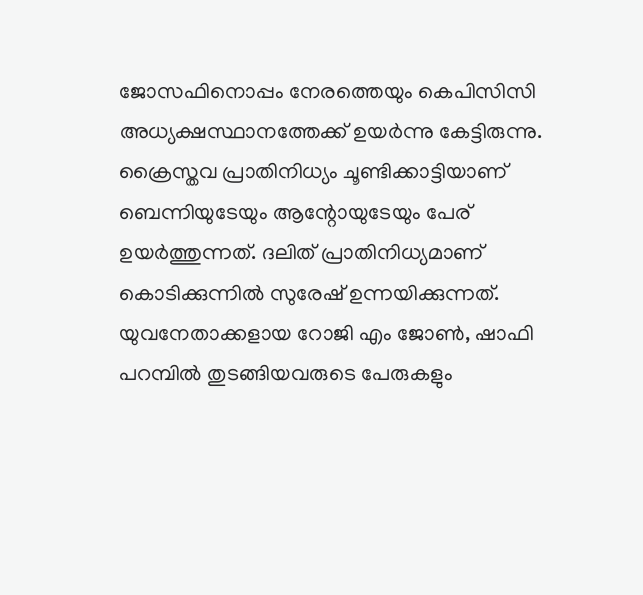ജോസഫിനൊപ്പം നേരത്തെയും കെപിസിസി അധ്യക്ഷസ്ഥാനത്തേക്ക് ഉയര്‍ന്നു കേട്ടിരുന്നു. ക്രൈസ്തവ പ്രാതിനിധ്യം ചൂണ്ടിക്കാട്ടിയാണ് ബെന്നിയുടേയും ആന്റോയുടേയും പേര് ഉയര്‍ത്തുന്നത്. ദലിത് പ്രാതിനിധ്യമാണ് കൊടിക്കുന്നില്‍ സുരേഷ് ഉന്നയിക്കുന്നത്. യുവനേതാക്കളായ റോജി എം ജോണ്‍, ഷാഫി പറമ്പില്‍ തുടങ്ങിയവരുടെ പേരുകളും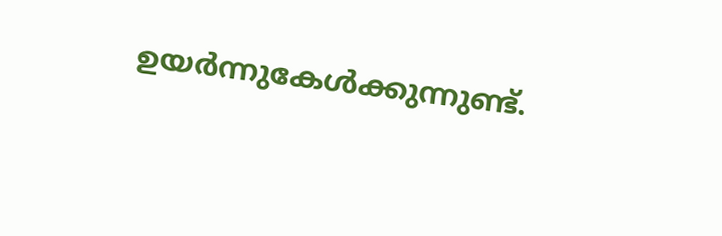ഉയര്‍ന്നുകേള്‍ക്കുന്നുണ്ട്.